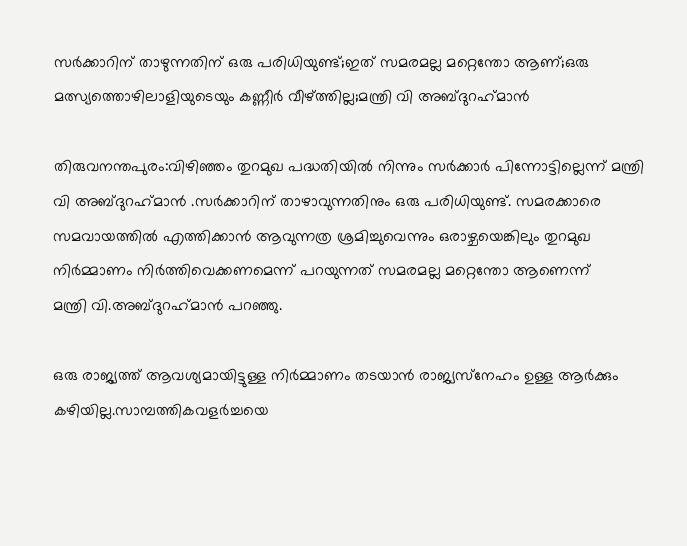സര്‍ക്കാറിന് താഴുന്നതിന് ഒരു പരിധിയുണ്ട്;ഇത് സമരമല്ല മറ്റെന്തോ ആണ്;ഒരു മത്സ്യത്തൊഴിലാളിയുടെയും കണ്ണീര്‍ വീഴ്ത്തില്ല;മന്ത്രി വി അബ്ദുറഹ്‌മാന്‍

തിരുവനന്തപുരം:വിഴിഞ്ഞം തുറമുഖ പദ്ധതിയില്‍ നിന്നും സര്‍ക്കാര്‍ പിന്നോട്ടില്ലെന്ന് മന്ത്രി വി അബ്ദുറഹ്‌മാന്‍ .സര്‍ക്കാറിന് താഴാവുന്നതിനും ഒരു പരിധിയുണ്ട്. സമരക്കാരെ സമവായത്തില്‍ എത്തിക്കാന്‍ ആവുന്നത്ര ശ്രമിച്ചുവെന്നും ഒരാഴ്ചയെങ്കിലും തുറമുഖ നിര്‍മ്മാണം നിര്‍ത്തിവെക്കണമെന്ന് പറയുന്നത് സമരമല്ല മറ്റെന്തോ ആണെന്ന്
മന്ത്രി വി.അബ്ദുറഹ്‌മാന്‍ പറഞ്ഞു.

ഒരു രാജ്യത്ത് ആവശ്യമായിട്ടുള്ള നിര്‍മ്മാണം തടയാന്‍ രാജ്യസ്‌നേഹം ഉള്ള ആര്‍ക്കും കഴിയില്ല.സാമ്പത്തികവളര്‍ച്ചയെ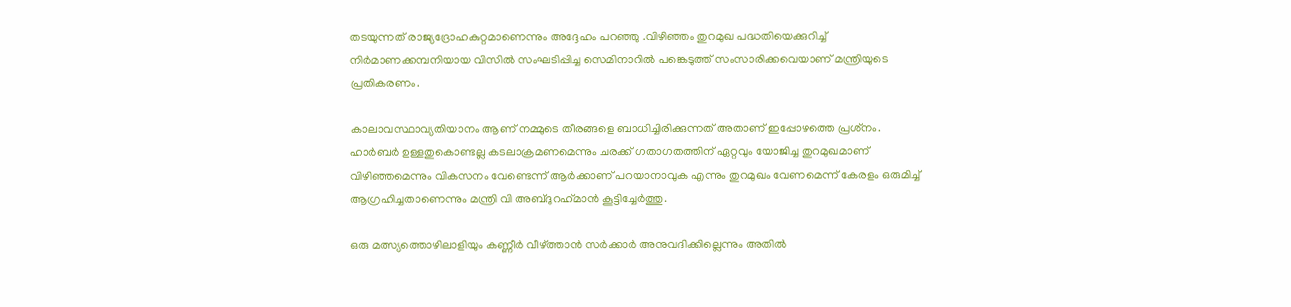തടയുന്നത് രാജ്യദ്രോഹകുറ്റമാണെന്നും അദ്ദേഹം പറഞ്ഞു .വിഴിഞ്ഞം തുറമുഖ പദ്ധതിയെക്കുറിച്ച് നിര്‍മാണക്കമ്പനിയായ വിസില്‍ സംഘടിപ്പിച്ച സെമിനാറില്‍ പങ്കെടുത്ത് സംസാരിക്കവെയാണ് മന്ത്രിയുടെ പ്രതികരണം.

കാലാവസ്ഥാവ്യതിയാനം ആണ് നമ്മുടെ തീരങ്ങളെ ബാധിച്ചിരിക്കുന്നത് അതാണ് ഇപ്പോഴത്തെ പ്രശ്‌നം. ഹാര്‍ബര്‍ ഉള്ളതുകൊണ്ടല്ല കടലാക്രമണമെന്നും ചരക്ക് ഗതാഗതത്തിന് ഏറ്റവും യോജിച്ച തുറമുഖമാണ് വിഴിഞ്ഞമെന്നും വികസനം വേണ്ടെന്ന് ആര്‍ക്കാണ് പറയാനാവുക എന്നും തുറമുഖം വേണമെന്ന് കേരളം ഒരുമിച്ച് ആഗ്രഹിച്ചതാണെന്നും മന്ത്രി വി അബ്ദുറഹ്‌മാന്‍ കൂട്ടിച്ചേര്‍ത്തു.

ഒരു മത്സ്യത്തൊഴിലാളിയും കണ്ണീര്‍ വീഴ്ത്താന്‍ സര്‍ക്കാര്‍ അനുവദിക്കില്ലെന്നും അതില്‍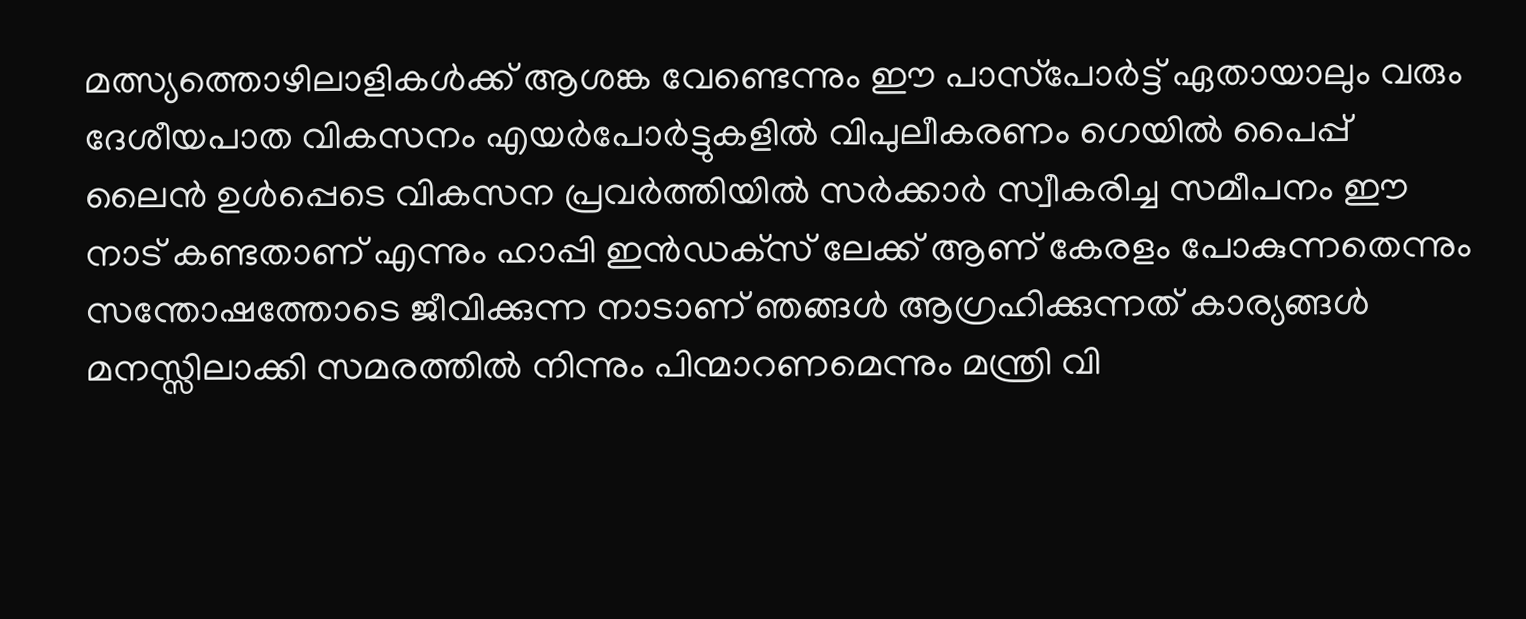മത്സ്യത്തൊഴിലാളികള്‍ക്ക് ആശങ്ക വേണ്ടെന്നും ഈ പാസ്‌പോര്‍ട്ട് ഏതായാലും വരും ദേശീയപാത വികസനം എയര്‍പോര്‍ട്ടുകളില്‍ വിപുലീകരണം ഗെയില്‍ പൈപ്പ് ലൈന്‍ ഉള്‍പ്പെടെ വികസന പ്രവര്‍ത്തിയില്‍ സര്‍ക്കാര്‍ സ്വീകരിച്ച സമീപനം ഈ നാട് കണ്ടതാണ് എന്നും ഹാപ്പി ഇന്‍ഡക്‌സ് ലേക്ക് ആണ് കേരളം പോകുന്നതെന്നും സന്തോഷത്തോടെ ജീവിക്കുന്ന നാടാണ് ഞങ്ങള്‍ ആഗ്രഹിക്കുന്നത് കാര്യങ്ങള്‍ മനസ്സിലാക്കി സമരത്തില്‍ നിന്നും പിന്മാറണമെന്നും മന്ത്രി വി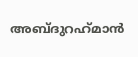അബ്ദുറഹ്‌മാന്‍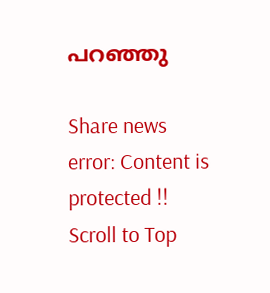പറഞ്ഞു

Share news
error: Content is protected !!
Scroll to Top